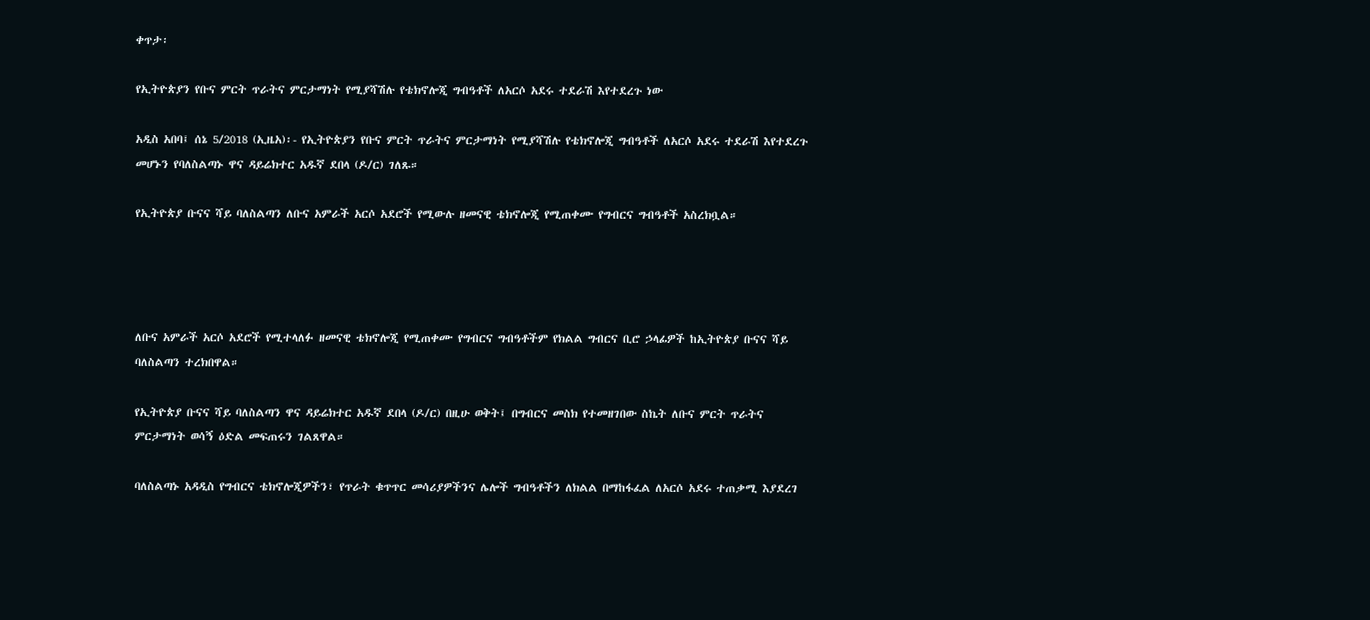ቀጥታ፡

የኢትዮጵያን የቡና ምርት ጥራትና ምርታማነት የሚያሻሽሉ የቴክኖሎጂ ግብዓቶች ለአርሶ አደሩ ተደራሽ እየተደረጉ ነው

አዲስ አበባ፤ ሰኔ 5/2018 (ኢዜአ)፡- የኢትዮጵያን የቡና ምርት ጥራትና ምርታማነት የሚያሻሽሉ የቴክኖሎጂ ግብዓቶች ለአርሶ አደሩ ተደራሽ እየተደረጉ መሆኑን የባለስልጣኑ ዋና ዳይሬክተር አዱኛ ደበላ (ዶ/ር) ገለጹ።

የኢትዮጵያ ቡናና ሻይ ባለስልጣን ለቡና አምራች አርሶ አደሮች የሚውሉ ዘመናዊ ቴክኖሎጂ የሚጠቀሙ የግብርና ግብዓቶች አስረክቧል።




ለቡና አምራች አርሶ አደሮች የሚተላለፉ ዘመናዊ ቴክኖሎጂ የሚጠቀሙ የግብርና ግብዓቶችም የክልል ግብርና ቢሮ ኃላፊዎች ከኢትዮጵያ ቡናና ሻይ ባለስልጣን ተረክበዋል።

የኢትዮጵያ ቡናና ሻይ ባለስልጣን ዋና ዳይሬክተር አዱኛ ደበላ (ዶ/ር) በዚሁ ወቅት፤ በግብርና መስክ የተመዘገበው ስኬት ለቡና ምርት ጥራትና ምርታማነት ወሳኝ ዕድል መፍጠሩን ገልጸዋል።

ባለስልጣኑ አዳዲስ የግብርና ቴክኖሎጂዎችን፣ የጥራት ቁጥጥር መሳሪያዎችንና ሌሎች ግብዓቶችን ለክልል በማከፋፈል ለአርሶ አደሩ ተጠቃሚ እያደረገ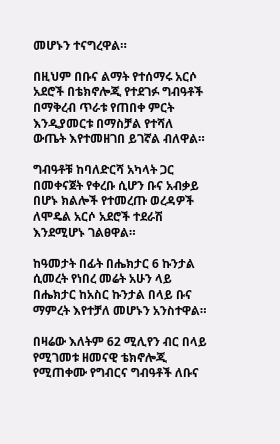መሆኑን ተናግረዋል።

በዚህም በቡና ልማት የተሰማሩ አርሶ አደሮች በቴክኖሎጂ የተደገፉ ግብዓቶች በማቅረብ ጥራቱ የጠበቀ ምርት እንዲያመርቱ በማስቻል የተሻለ ውጤት እየተመዘገበ ይገኛል ብለዋል።

ግብዓቶቹ ከባለድርሻ አካላት ጋር በመቀናጀት የቀረቡ ሲሆን ቡና አብቃይ በሆኑ ክልሎች የተመረጡ ወረዳዎች ለሞዴል አርሶ አደሮች ተደራሽ እንደሚሆኑ ገልፀዋል።

ከዓመታት በፊት በሔክታር 6 ኩንታል ሲመረት የነበረ መሬት አሁን ላይ በሔክታር ከአስር ኩንታል በላይ ቡና ማምረት እየተቻለ መሆኑን አንስተዋል።

በዛሬው እለትም 62 ሚሊየን ብር በላይ የሚገመቱ ዘመናዊ ቴክኖሎጂ የሚጠቀሙ የግብርና ግብዓቶች ለቡና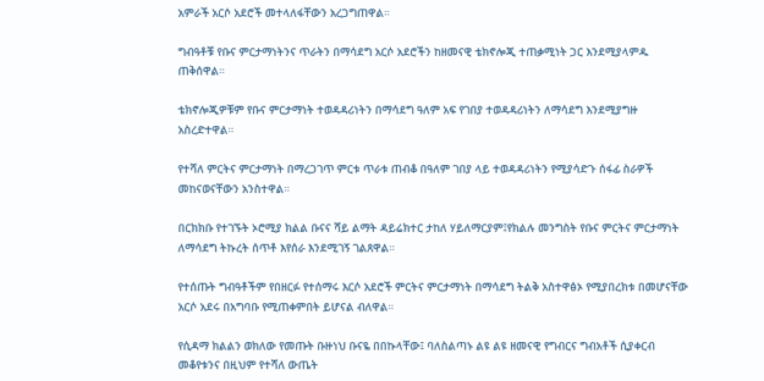አምራች አርሶ አደሮች መተላለፋቸውን አረጋግጠዋል።

ግብዓቶቹ የቡና ምርታማነትንና ጥራትን በማሳደግ አርሶ አደሮችን ከዘመናዊ ቴክኖሎጂ ተጠቃሚነት ጋር እንደሚያላምዱ ጠቅሰዋል።

ቴክኖሎጂዎቹም የቡና ምርታማነት ተወዳዳሪነትን በማሳደግ ዓለም አፍ የገበያ ተወዳዳሪነትን ለማሳደግ እንደሚያግዙ አስረድተዋል።

የተሻለ ምርትና ምርታማነት በማረጋገጥ ምርቱ ጥራቱ ጠብቆ በዓለም ገበያ ላይ ተወዳዳሪነትን የሚያሳድጉ ሰፋፊ ስራዎች መከናወናቸውን አንስተዋል።

በርክክቡ የተገኙት ኦሮሚያ ክልል ቡናና ሻይ ልማት ዳይሬክተር ታከለ ሃይለማርያም፤የክልሉ መንግስት የቡና ምርትና ምርታማነት ለማሳደግ ትኩረት ሰጥቶ እየሰራ እንደሚገኝ ገልጸዋል።

የተሰጡት ግብዓቶችም የበዘርፉ የተሰማሩ እርሶ አደሮች ምርትና ምርታማነት በማሳደግ ትልቅ አስተዋፅኦ የሚያበረክቱ በመሆናቸው አርሶ አደሩ በአግባቡ የሚጠቀምበት ይሆናል ብለዋል።

የሲዳማ ክልልን ወክለው የመጡት ቡዙነህ ቡናዬ በበኩላቸው፤ ባለስልጣኑ ልዩ ልዩ ዘመናዊ የግብርና ግብአቶች ሲያቀርብ መቆየቱንና በዚህም የተሻለ ውጤት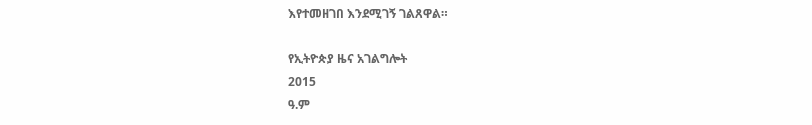እየተመዘገበ እንደሚገኝ ገልጸዋል።

የኢትዮጵያ ዜና አገልግሎት
2015
ዓ.ም